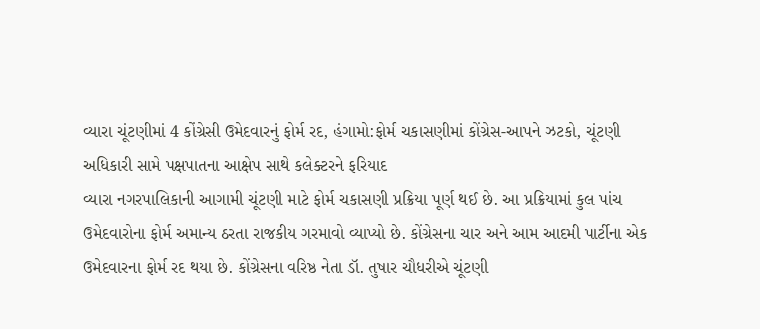વ્યારા ચૂંટણીમાં 4 કોંગ્રેસી ઉમેદવારનું ફોર્મ રદ, હંગામો:ફોર્મ ચકાસણીમાં કોંગ્રેસ-આપને ઝટકો, ચૂંટણી અધિકારી સામે પક્ષપાતના આક્ષેપ સાથે કલેક્ટરને ફરિયાદ
વ્યારા નગરપાલિકાની આગામી ચૂંટણી માટે ફોર્મ ચકાસણી પ્રક્રિયા પૂર્ણ થઈ છે. આ પ્રક્રિયામાં કુલ પાંચ ઉમેદવારોના ફોર્મ અમાન્ય ઠરતા રાજકીય ગરમાવો વ્યાપ્યો છે. કોંગ્રેસના ચાર અને આમ આદમી પાર્ટીના એક ઉમેદવારના ફોર્મ રદ થયા છે. કોંગ્રેસના વરિષ્ઠ નેતા ડૉ. તુષાર ચૌધરીએ ચૂંટણી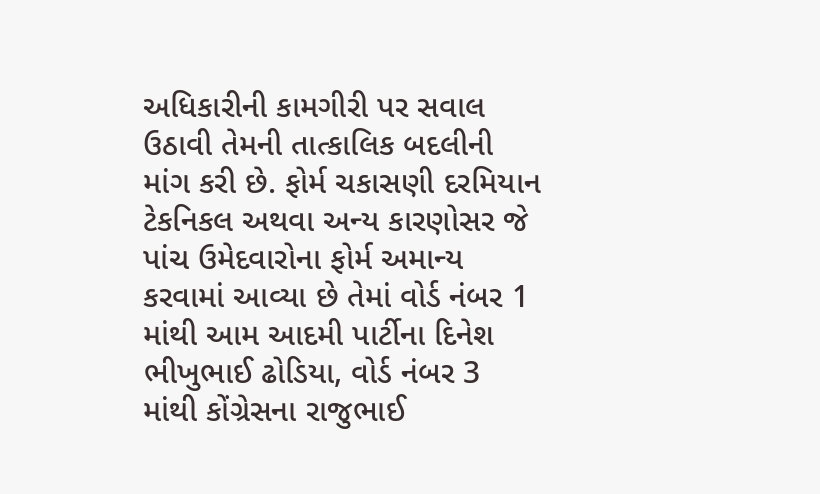અધિકારીની કામગીરી પર સવાલ ઉઠાવી તેમની તાત્કાલિક બદલીની માંગ કરી છે. ફોર્મ ચકાસણી દરમિયાન ટેકનિકલ અથવા અન્ય કારણોસર જે પાંચ ઉમેદવારોના ફોર્મ અમાન્ય કરવામાં આવ્યા છે તેમાં વોર્ડ નંબર 1 માંથી આમ આદમી પાર્ટીના દિનેશ ભીખુભાઈ ઢોડિયા, વોર્ડ નંબર 3 માંથી કોંગ્રેસના રાજુભાઈ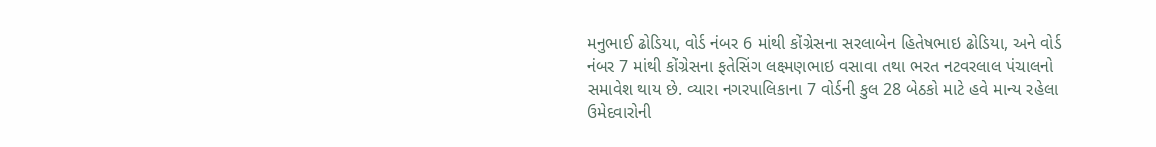મનુભાઈ ઢોડિયા, વોર્ડ નંબર 6 માંથી કોંગ્રેસના સરલાબેન હિતેષભાઇ ઢોડિયા, અને વોર્ડ નંબર 7 માંથી કોંગ્રેસના ફતેસિંગ લક્ષ્મણભાઇ વસાવા તથા ભરત નટવરલાલ પંચાલનો સમાવેશ થાય છે. વ્યારા નગરપાલિકાના 7 વોર્ડની કુલ 28 બેઠકો માટે હવે માન્ય રહેલા ઉમેદવારોની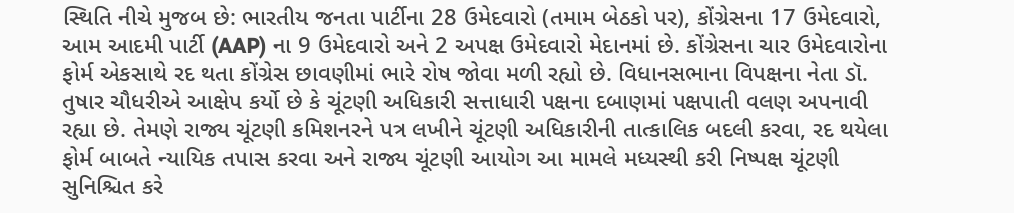સ્થિતિ નીચે મુજબ છે: ભારતીય જનતા પાર્ટીના 28 ઉમેદવારો (તમામ બેઠકો પર), કોંગ્રેસના 17 ઉમેદવારો, આમ આદમી પાર્ટી (AAP) ના 9 ઉમેદવારો અને 2 અપક્ષ ઉમેદવારો મેદાનમાં છે. કોંગ્રેસના ચાર ઉમેદવારોના ફોર્મ એકસાથે રદ થતા કોંગ્રેસ છાવણીમાં ભારે રોષ જોવા મળી રહ્યો છે. વિધાનસભાના વિપક્ષના નેતા ડૉ. તુષાર ચૌધરીએ આક્ષેપ કર્યો છે કે ચૂંટણી અધિકારી સત્તાધારી પક્ષના દબાણમાં પક્ષપાતી વલણ અપનાવી રહ્યા છે. તેમણે રાજ્ય ચૂંટણી કમિશનરને પત્ર લખીને ચૂંટણી અધિકારીની તાત્કાલિક બદલી કરવા, રદ થયેલા ફોર્મ બાબતે ન્યાયિક તપાસ કરવા અને રાજ્ય ચૂંટણી આયોગ આ મામલે મધ્યસ્થી કરી નિષ્પક્ષ ચૂંટણી સુનિશ્ચિત કરે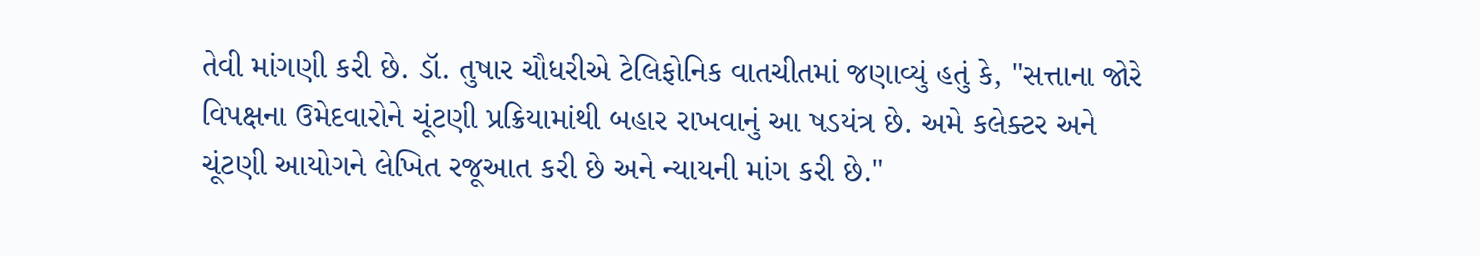તેવી માંગણી કરી છે. ડૉ. તુષાર ચૌધરીએ ટેલિફોનિક વાતચીતમાં જણાવ્યું હતું કે, "સત્તાના જોરે વિપક્ષના ઉમેદવારોને ચૂંટણી પ્રક્રિયામાંથી બહાર રાખવાનું આ ષડયંત્ર છે. અમે કલેક્ટર અને ચૂંટણી આયોગને લેખિત રજૂઆત કરી છે અને ન્યાયની માંગ કરી છે."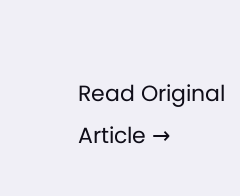Read Original Article →